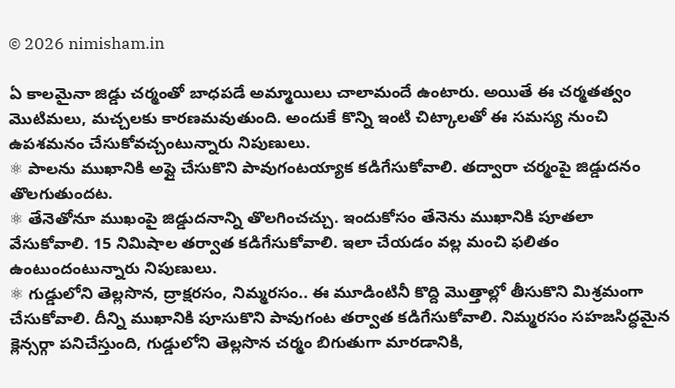© 2026 nimisham.in

ఏ కాలమైనా జిడ్డు చర్మంతో బాధపడే అమ్మాయిలు చాలామందే ఉంటారు. అయితే ఈ చర్మతత్వం మొటిమలు, మచ్చలకు కారణమవుతుంది. అందుకే కొన్ని ఇంటి చిట్కాలతో ఈ సమస్య నుంచి ఉపశమనం చేసుకోవచ్చంటున్నారు నిపుణులు.
⚛ పాలను ముఖానికి అప్లై చేసుకొని పావుగంటయ్యాక కడిగేసుకోవాలి. తద్వారా చర్మంపై జిడ్డుదనం తొలగుతుందట.
⚛ తేనెతోనూ ముఖంపై జిడ్డుదనాన్ని తొలగించచ్చు. ఇందుకోసం తేనెను ముఖానికి పూతలా వేసుకోవాలి. 15 నిమిషాల తర్వాత కడిగేసుకోవాలి. ఇలా చేయడం వల్ల మంచి ఫలితం ఉంటుందంటున్నారు నిపుణులు.
⚛ గుడ్డులోని తెల్లసొన, ద్రాక్షరసం, నిమ్మరసం.. ఈ మూడింటినీ కొద్ది మొత్తాల్లో తీసుకొని మిశ్రమంగా చేసుకోవాలి. దీన్ని ముఖానికి పూసుకొని పావుగంట తర్వాత కడిగేసుకోవాలి. నిమ్మరసం సహజసిద్ధమైన క్లెన్సర్గా పనిచేస్తుంది, గుడ్డులోని తెల్లసొన చర్మం బిగుతుగా మారడానికి,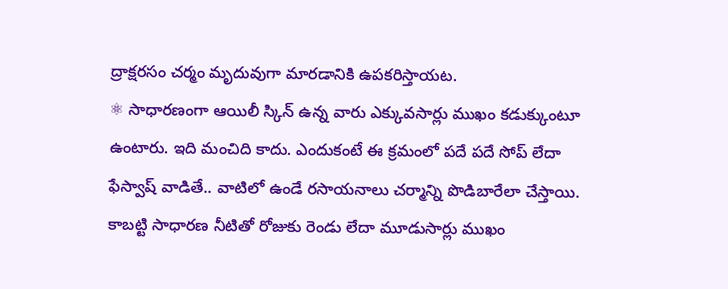ద్రాక్షరసం చర్మం మృదువుగా మారడానికి ఉపకరిస్తాయట.
⚛ సాధారణంగా ఆయిలీ స్కిన్ ఉన్న వారు ఎక్కువసార్లు ముఖం కడుక్కుంటూ ఉంటారు. ఇది మంచిది కాదు. ఎందుకంటే ఈ క్రమంలో పదే పదే సోప్ లేదా ఫేస్వాష్ వాడితే.. వాటిలో ఉండే రసాయనాలు చర్మాన్ని పొడిబారేలా చేస్తాయి. కాబట్టి సాధారణ నీటితో రోజుకు రెండు లేదా మూడుసార్లు ముఖం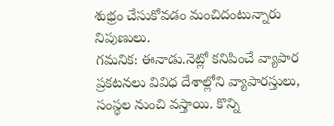శుభ్రం చేసుకోవడం మంచిదంటున్నారు నిపుణులు.
గమనిక: ఈనాడు.నెట్లో కనిపించే వ్యాపార ప్రకటనలు వివిధ దేశాల్లోని వ్యాపారస్తులు, సంస్థల నుంచి వస్తాయి. కొన్ని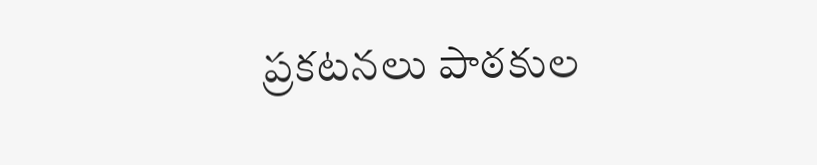ప్రకటనలు పాఠకుల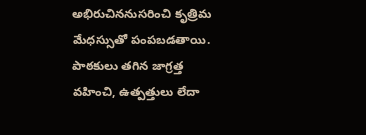అభిరుచిననుసరించి కృత్రిమ మేధస్సుతో పంపబడతాయి. పాఠకులు తగిన జాగ్రత్త వహించి, ఉత్పత్తులు లేదా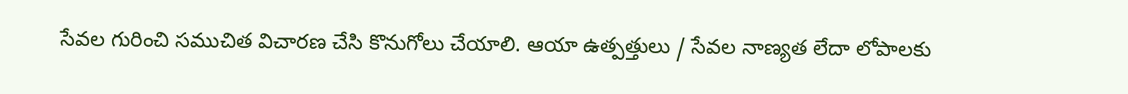సేవల గురించి సముచిత విచారణ చేసి కొనుగోలు చేయాలి. ఆయా ఉత్పత్తులు / సేవల నాణ్యత లేదా లోపాలకు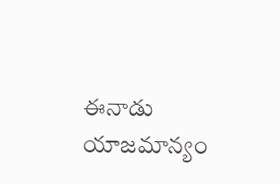ఈనాడు యాజమాన్యం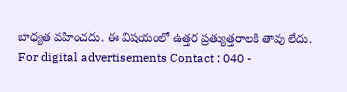బాధ్యత వహించదు. ఈ విషయంలో ఉత్తర ప్రత్యుత్తరాలకి తావు లేదు.
For digital advertisements Contact : 040 -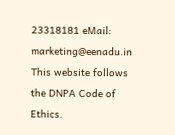23318181 eMail: marketing@eenadu.in
This website follows the DNPA Code of Ethics.